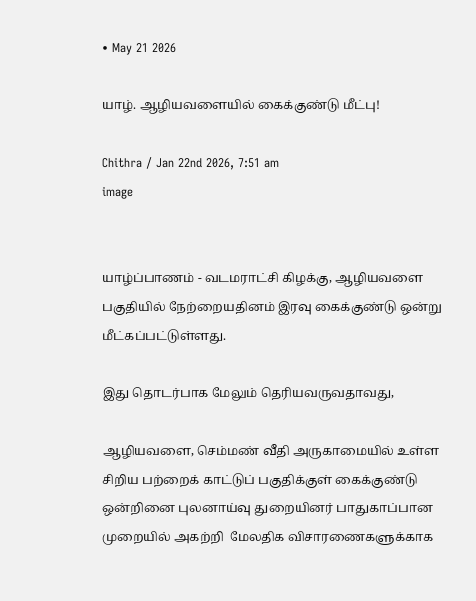• May 21 2026

யாழ். ஆழியவளையில் கைக்குண்டு மீட்பு!

Chithra / Jan 22nd 2026, 7:51 am
image


யாழ்ப்பாணம் - வடமராட்சி கிழக்கு, ஆழியவளை பகுதியில் நேற்றையதினம் இரவு கைக்குண்டு ஒன்று மீட்கப்பட்டுள்ளது.

இது தொடர்பாக மேலும் தெரியவருவதாவது,

ஆழியவளை, செம்மண் வீதி அருகாமையில் உள்ள சிறிய பற்றைக் காட்டுப் பகுதிக்குள் கைக்குண்டு ஒன்றினை புலனாய்வு துறையினர் பாதுகாப்பான முறையில் அகற்றி  மேலதிக விசாரணைகளுக்காக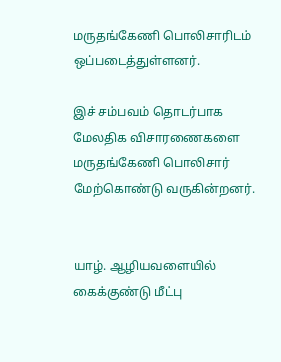மருதங்கேணி பொலிசாரிடம் ஒப்படைத்துள்ளனர்.

இச் சம்பவம் தொடர்பாக மேலதிக விசாரணைகளை மருதங்கேணி பொலிசார் மேற்கொண்டு வருகின்றனர்.


யாழ். ஆழியவளையில் கைக்குண்டு மீட்பு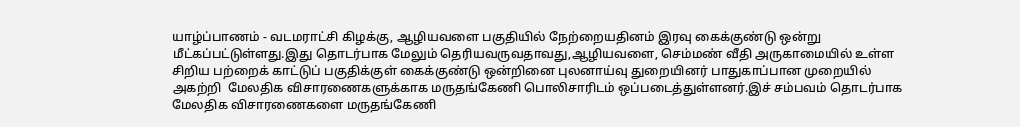யாழ்ப்பாணம் - வடமராட்சி கிழக்கு, ஆழியவளை பகுதியில் நேற்றையதினம் இரவு கைக்குண்டு ஒன்று மீட்கப்பட்டுள்ளது.இது தொடர்பாக மேலும் தெரியவருவதாவது,ஆழியவளை, செம்மண் வீதி அருகாமையில் உள்ள சிறிய பற்றைக் காட்டுப் பகுதிக்குள் கைக்குண்டு ஒன்றினை புலனாய்வு துறையினர் பாதுகாப்பான முறையில் அகற்றி  மேலதிக விசாரணைகளுக்காக மருதங்கேணி பொலிசாரிடம் ஒப்படைத்துள்ளனர்.இச் சம்பவம் தொடர்பாக மேலதிக விசாரணைகளை மருதங்கேணி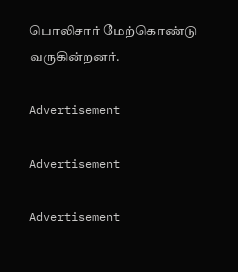பொலிசார் மேற்கொண்டு வருகின்றனர்.

Advertisement

Advertisement

Advertisement